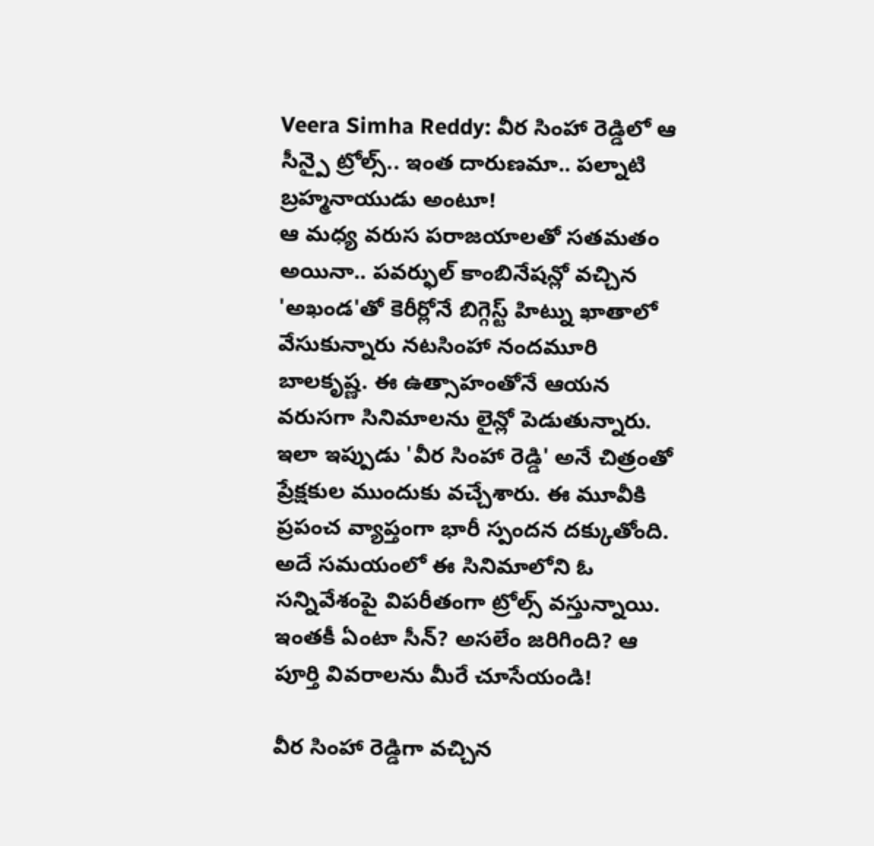Veera Simha Reddy: వీర సింహా రెడ్డిలో ఆ సీన్పై ట్రోల్స్.. ఇంత దారుణమా.. పల్నాటి బ్రహ్మనాయుడు అంటూ!
ఆ మధ్య వరుస పరాజయాలతో సతమతం అయినా.. పవర్ఫుల్ కాంబినేషన్లో వచ్చిన 'అఖండ'తో కెరీర్లోనే బిగ్గెస్ట్ హిట్ను ఖాతాలో వేసుకున్నారు నటసింహా నందమూరి బాలకృష్ణ. ఈ ఉత్సాహంతోనే ఆయన వరుసగా సినిమాలను లైన్లో పెడుతున్నారు. ఇలా ఇప్పుడు 'వీర సింహా రెడ్డి' అనే చిత్రంతో ప్రేక్షకుల ముందుకు వచ్చేశారు. ఈ మూవీకి ప్రపంచ వ్యాప్తంగా భారీ స్పందన దక్కుతోంది. అదే సమయంలో ఈ సినిమాలోని ఓ సన్నివేశంపై విపరీతంగా ట్రోల్స్ వస్తున్నాయి. ఇంతకీ ఏంటా సీన్? అసలేం జరిగింది? ఆ పూర్తి వివరాలను మీరే చూసేయండి!

వీర సింహా రెడ్డిగా వచ్చిన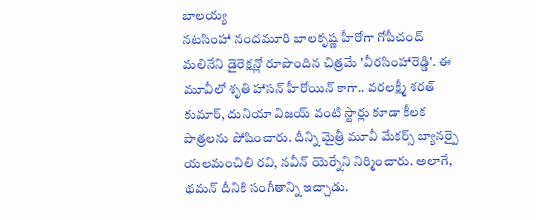బాలయ్య
నటసింహా నందమూరి బాలకృష్ణ హీరోగా గోపీచంద్ మలినేని డైరెక్షన్లో రూపొందిన చిత్రమే 'వీరసింహారెడ్డి'. ఈ మూవీలో శృతి హాసన్ హీరోయిన్ కాగా.. వరలక్ష్మీ శరత్ కుమార్, దునియా విజయ్ వంటి స్టార్లు కూడా కీలక పాత్రలను పోషించారు. దీన్ని మైత్రీ మూవీ మేకర్స్ బ్యానర్పై యలమంచిలి రవి, నవీన్ యెర్నేని నిర్మించారు. అలాగే, థమన్ దీనికి సంగీతాన్ని ఇచ్చాడు.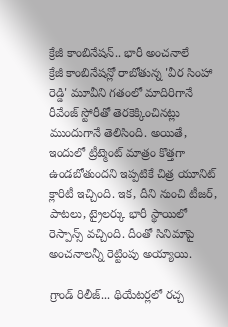క్రేజీ కాంబినేషన్.. భారీ అంచనాలే
క్రేజీ కాంబినేషన్లో రాబోతున్న 'వీర సింహా రెడ్డి' మూవీని గతంలో మాదిరిగానే రీవేంజ్ స్టోరీతో తెరకెక్కించినట్లు ముందుగానే తెలిసింది. అయితే, ఇందులో ట్రీట్మెంట్ మాత్రం కొత్తగా ఉండబోతుందని ఇప్పటికే చిత్ర యూనిట్ క్లారిటీ ఇచ్చింది. ఇక, దీని నుంచి టీజర్, పాటలు, ట్రైలర్కు భారీ స్థాయిలో రెస్పాన్స్ వచ్చింది. దీంతో సినిమాపై అంచనాలన్నీ రెట్టింపు అయ్యాయి.

గ్రాండ్ రిలీజ్... థియేటర్లలో రచ్చ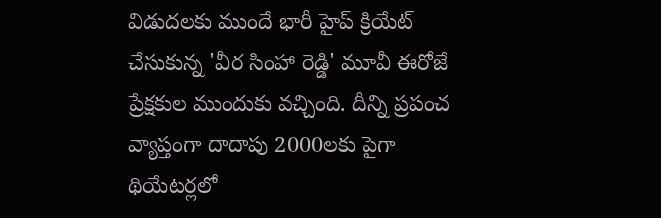విడుదలకు ముందే భారీ హైప్ క్రియేట్ చేసుకున్న 'వీర సింహా రెడ్డి' మూవీ ఈరోజే ప్రేక్షకుల ముందుకు వచ్చింది. దీన్ని ప్రపంచ వ్యాప్తంగా దాదాపు 2000లకు పైగా థియేటర్లలో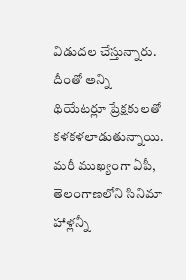విడుదల చేస్తున్నారు. దీంతో అన్ని థియేటర్లూ ప్రేక్షకులతో కళకళలాడుతున్నాయి. మరీ ముఖ్యంగా ఏపీ, తెలంగాణలోని సినిమా హాళ్లన్నీ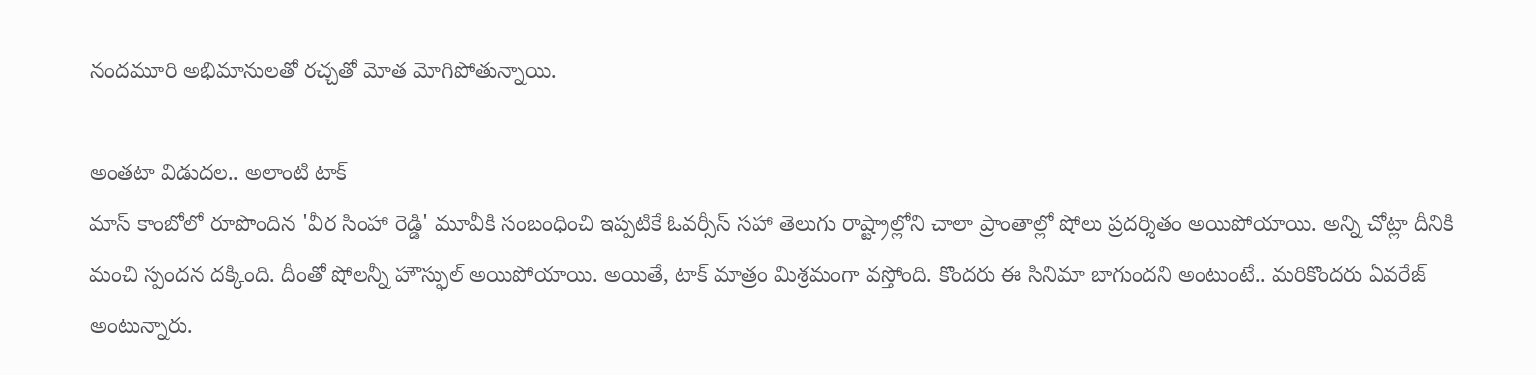నందమూరి అభిమానులతో రచ్చతో మోత మోగిపోతున్నాయి.

అంతటా విడుదల.. అలాంటి టాక్
మాస్ కాంబోలో రూపొందిన 'వీర సింహా రెడ్డి' మూవీకి సంబంధించి ఇప్పటికే ఓవర్సీస్ సహా తెలుగు రాష్ట్రాల్లోని చాలా ప్రాంతాల్లో షోలు ప్రదర్శితం అయిపోయాయి. అన్ని చోట్లా దీనికి మంచి స్పందన దక్కింది. దీంతో షోలన్నీ హౌస్ఫుల్ అయిపోయాయి. అయితే, టాక్ మాత్రం మిశ్రమంగా వస్తోంది. కొందరు ఈ సినిమా బాగుందని అంటుంటే.. మరికొందరు ఏవరేజ్ అంటున్నారు.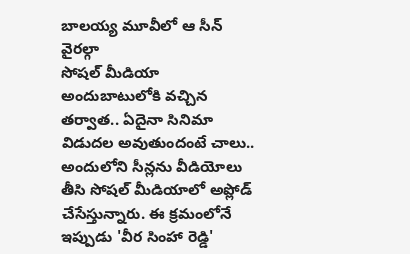బాలయ్య మూవీలో ఆ సీన్ వైరల్గా
సోషల్ మీడియా అందుబాటులోకి వచ్చిన తర్వాత.. ఏదైనా సినిమా విడుదల అవుతుందంటే చాలు.. అందులోని సీన్లను వీడియోలు తీసి సోషల్ మీడియాలో అప్లోడ్ చేసేస్తున్నారు. ఈ క్రమంలోనే ఇప్పుడు 'వీర సింహా రెడ్డి'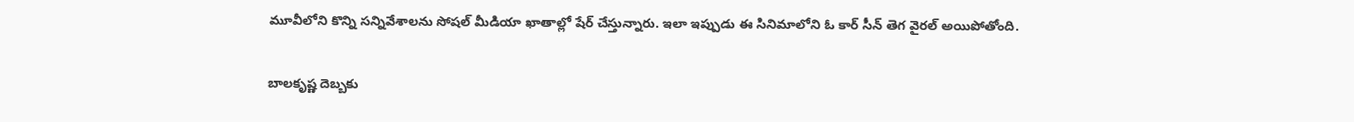మూవీలోని కొన్ని సన్నివేశాలను సోషల్ మీడియా ఖాతాల్లో షేర్ చేస్తున్నారు. ఇలా ఇప్పుడు ఈ సినిమాలోని ఓ కార్ సీన్ తెగ వైరల్ అయిపోతోంది.

బాలకృష్ణ దెబ్బకు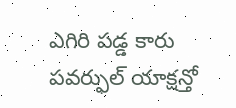ఎగిరి పడ్డ కారు
పవర్ఫుల్ యాక్షన్తో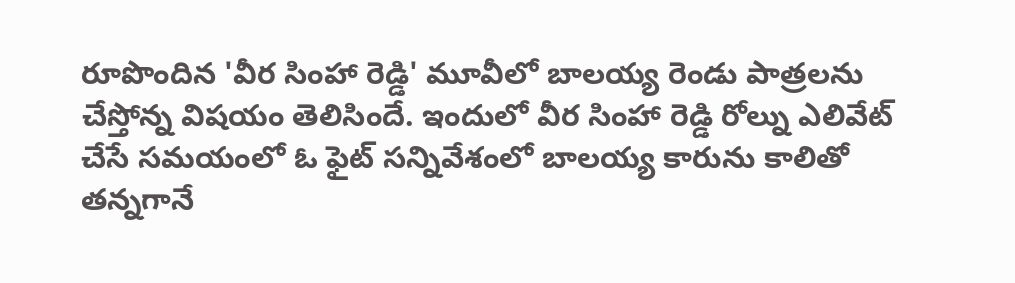రూపొందిన 'వీర సింహా రెడ్డి' మూవీలో బాలయ్య రెండు పాత్రలను చేస్తోన్న విషయం తెలిసిందే. ఇందులో వీర సింహా రెడ్డి రోల్ను ఎలివేట్ చేసే సమయంలో ఓ ఫైట్ సన్నివేశంలో బాలయ్య కారును కాలితో తన్నగానే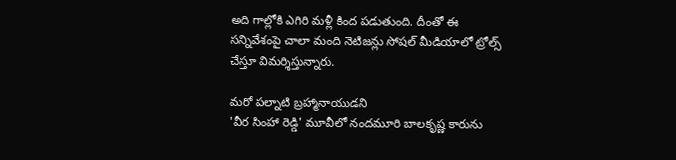అది గాల్లోకి ఎగిరి మళ్లీ కింద పడుతుంది. దీంతో ఈ సన్నివేశంపై చాలా మంది నెటిజన్లు సోషల్ మీడియాలో ట్రోల్స్ చేస్తూ విమర్శిస్తున్నారు.

మరో పల్నాటి బ్రహ్మానాయుడని
'వీర సింహా రెడ్డి' మూవీలో నందమూరి బాలకృష్ణ కారును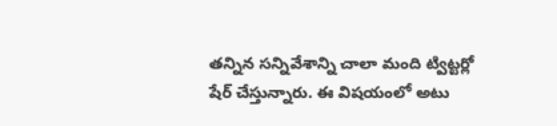తన్నిన సన్నివేశాన్ని చాలా మంది ట్విట్టర్లో షేర్ చేస్తున్నారు. ఈ విషయంలో అటు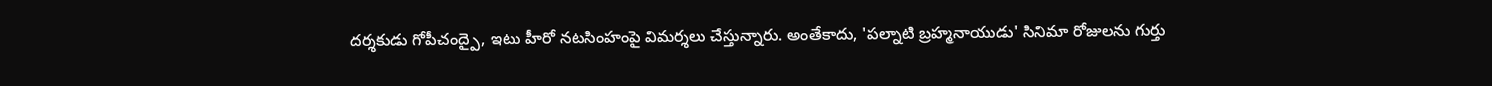దర్శకుడు గోపీచంద్పై, ఇటు హీరో నటసింహంపై విమర్శలు చేస్తున్నారు. అంతేకాదు, 'పల్నాటి బ్రహ్మనాయుడు' సినిమా రోజులను గుర్తు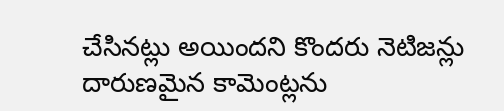చేసినట్లు అయిందని కొందరు నెటిజన్లు దారుణమైన కామెంట్లను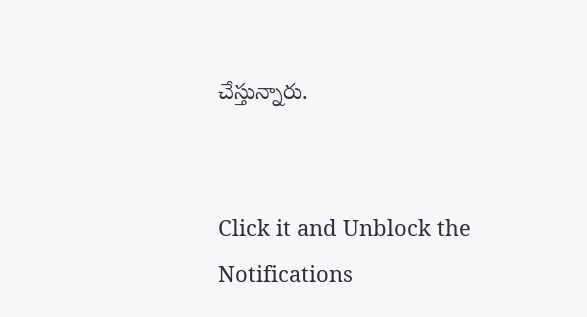చేస్తున్నారు.


Click it and Unblock the Notifications